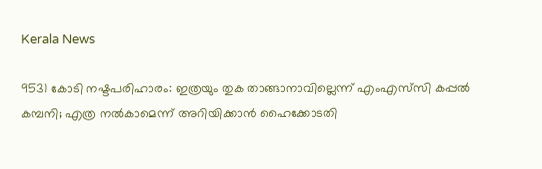Kerala News

9531 കോടി നഷ്ടപരിഹാരം: ഇത്രയും തുക താങ്ങാനാവില്ലെന്ന് എംഎസ്‌സി കപ്പല്‍ കമ്പനി; എത്ര നല്‍കാമെന്ന് അറിയിക്കാന്‍ ഹൈക്കോടതി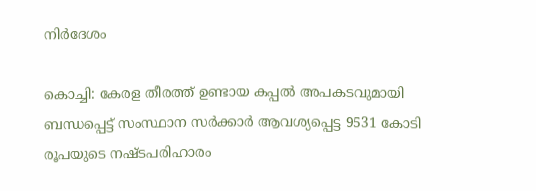നിര്‍ദേശം

കൊച്ചി: കേരള തീരത്ത് ഉണ്ടായ കപ്പല്‍ അപകടവുമായി ബന്ധപ്പെട്ട് സംസ്ഥാന സര്‍ക്കാര്‍ ആവശ്യപ്പെട്ട 9531 കോടി രൂപയുടെ നഷ്ടപരിഹാരം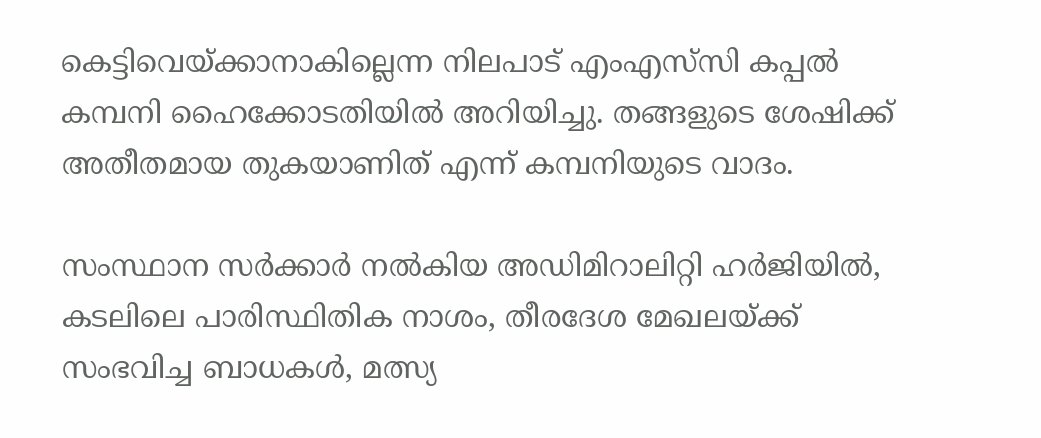കെട്ടിവെയ്ക്കാനാകില്ലെന്ന നിലപാട് എംഎസ്‌സി കപ്പല്‍ കമ്പനി ഹൈക്കോടതിയില്‍ അറിയിച്ചു. തങ്ങളുടെ ശേഷിക്ക് അതീതമായ തുകയാണിത് എന്ന് കമ്പനിയുടെ വാദം.

സംസ്ഥാന സര്‍ക്കാര്‍ നൽകിയ അഡിമിറാലിറ്റി ഹര്‍ജിയില്‍, കടലിലെ പാരിസ്ഥിതിക നാശം, തീരദേശ മേഖലയ്ക്ക് സംഭവിച്ച ബാധകള്‍, മത്സ്യ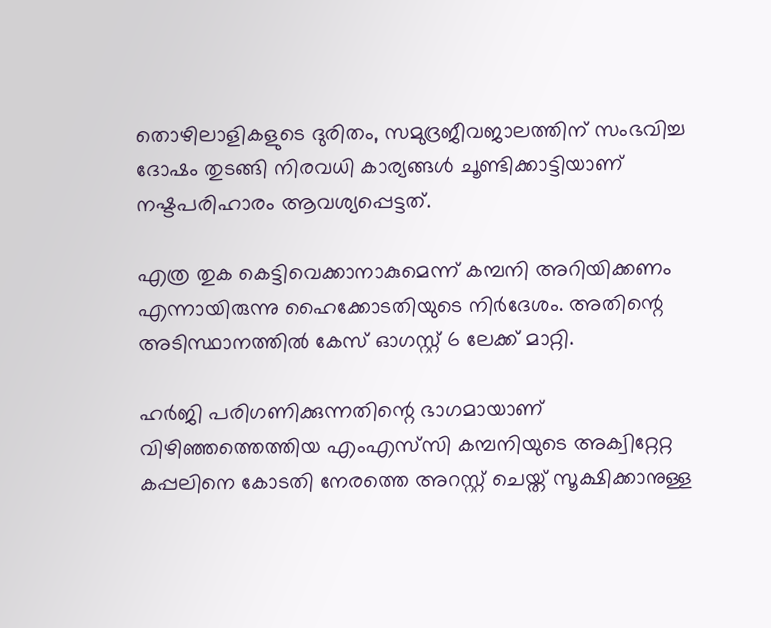തൊഴിലാളികളുടെ ദുരിതം, സമുദ്രജീവജാലത്തിന് സംഭവിച്ച ദോഷം തുടങ്ങി നിരവധി കാര്യങ്ങള്‍ ചൂണ്ടിക്കാട്ടിയാണ് നഷ്ടപരിഹാരം ആവശ്യപ്പെട്ടത്.

എത്ര തുക കെട്ടിവെക്കാനാകുമെന്ന് കമ്പനി അറിയിക്കണം എന്നായിരുന്നു ഹൈക്കോടതിയുടെ നിര്‍ദേശം. അതിന്റെ അടിസ്ഥാനത്തില്‍ കേസ് ഓഗസ്റ്റ് 6 ലേക്ക് മാറ്റി.

ഹര്‍ജി പരിഗണിക്കുന്നതിന്റെ ഭാഗമായാണ് വിഴിഞ്ഞത്തെത്തിയ എംഎസ്‌സി കമ്പനിയുടെ അക്വിറ്റേറ്റ കപ്പലിനെ കോടതി നേരത്തെ അറസ്റ്റ് ചെയ്ത് സൂക്ഷിക്കാനുള്ള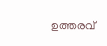ഉത്തരവ്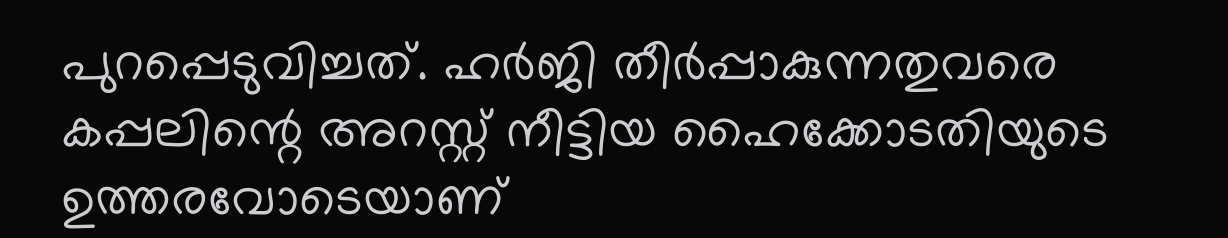പുറപ്പെടുവിച്ചത്. ഹര്‍ജി തീര്‍പ്പാകുന്നതുവരെ കപ്പലിന്റെ അറസ്റ്റ് നീട്ടിയ ഹൈക്കോടതിയുടെ ഉത്തരവോടെയാണ്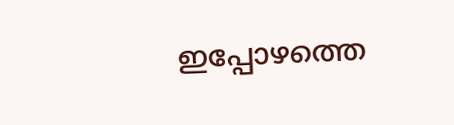ഇപ്പോഴത്തെ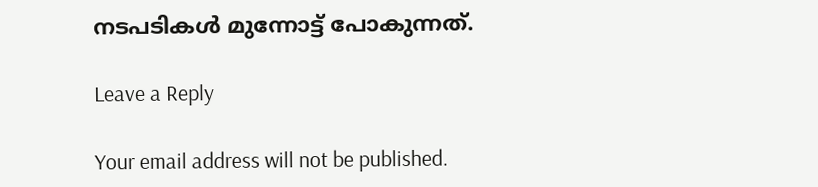നടപടികള്‍ മുന്നോട്ട് പോകുന്നത്.

Leave a Reply

Your email address will not be published.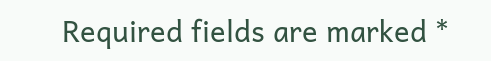Required fields are marked *